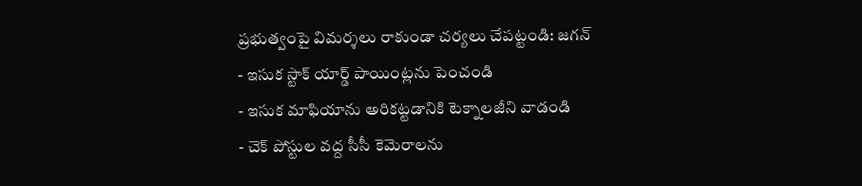ప్రభుత్వంపై విమర్శలు రాకుండా చర్యలు చేపట్టండి: జగన్
- ఇసుక స్టాక్ యార్డ్ పాయింట్లను పెంచండి
- ఇసుక మాఫియాను అరికట్టడానికి టెక్నాలజీని వాడండి
- చెక్ పోస్టుల వద్ద సీసీ కెమెరాలను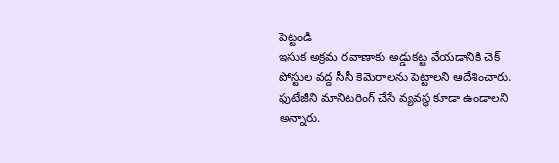పెట్టండి
ఇసుక అక్రమ రవాణాకు అడ్డుకట్ట వేయడానికి చెక్ పోస్టుల వద్ద సీసీ కెమెరాలను పెట్టాలని ఆదేశించారు. ఫుటేజీని మానిటరింగ్ చేసే వ్యవస్థ కూడా ఉండాలని అన్నారు.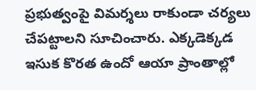ప్రభుత్వంపై విమర్శలు రాకుండా చర్యలు చేపట్టాలని సూచించారు. ఎక్కడెక్కడ ఇసుక కొరత ఉందో ఆయా ప్రాంతాల్లో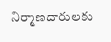నిర్మాణదారులకు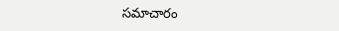సమాచారం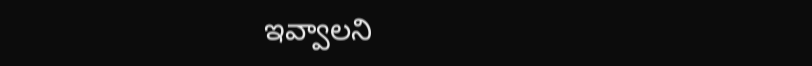ఇవ్వాలని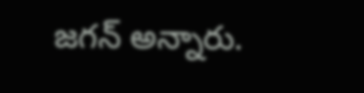జగన్ అన్నారు.